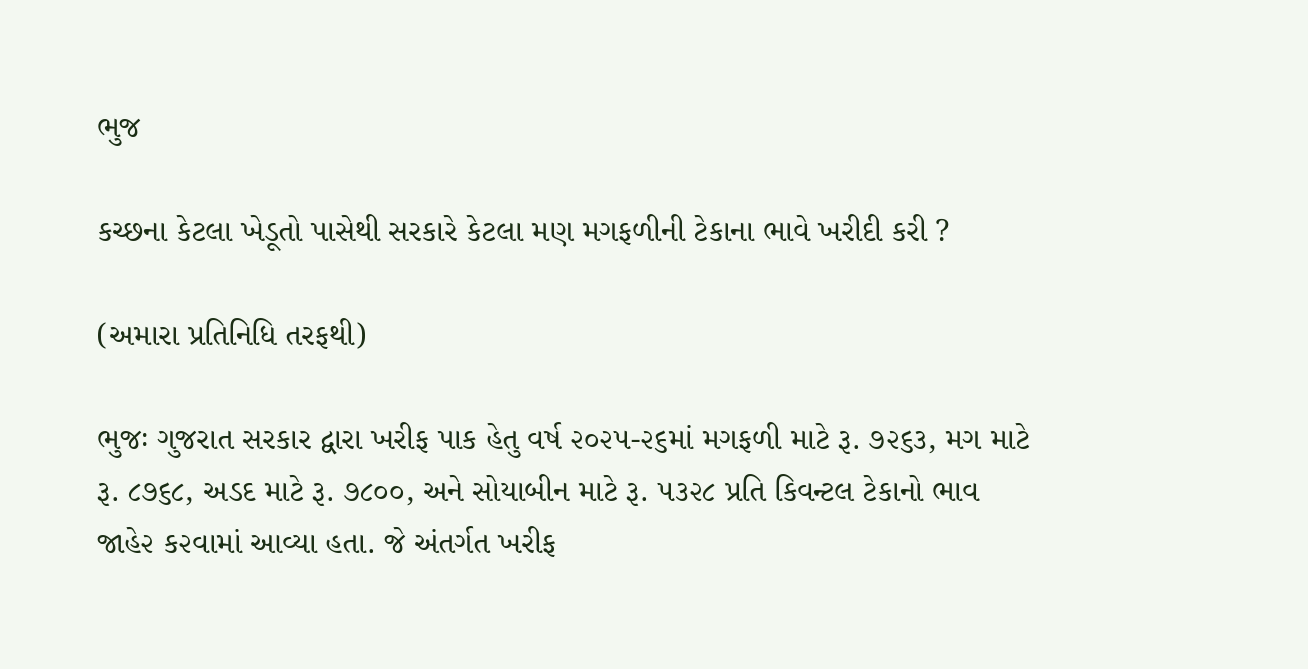ભુજ

કચ્છના કેટલા ખેડૂતો પાસેથી સરકારે કેટલા મણ મગફળીની ટેકાના ભાવે ખરીદી કરી ?

(અમારા પ્રતિનિધિ તરફથી)

ભુજઃ ગુજરાત સરકાર દ્વારા ખરીફ પાક હેતુ વર્ષ ૨૦૨૫-૨૬માં મગફળી માટે રૂ. ૭૨૬૩, મગ માટે રૂ. ૮૭૬૮, અડદ માટે રૂ. ૭૮૦૦, અને સોયાબીન માટે રૂ. ૫૩૨૮ પ્રતિ કિવન્ટલ ટેકાનો ભાવ જાહે૨ ક૨વામાં આવ્યા હતા. જે અંતર્ગત ખરીફ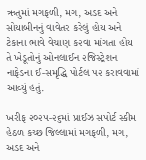ઋતુમાં મગફળી, મગ, અડદ અને સોયાબીનનું વાવેતર કરેલું હોય અને ટેકાના ભાવે વેચાણ ક૨વા માંગતા હોય તે ખેડૂતોનું ઓનલાઈન ૨જિસ્ટ્રેશન નાફેડના ઈ-સમૃદ્ધિ પોર્ટલ પ૨ કરાવવામાં આવ્યું હતું.

ખરીફ ૨૦૨૫-૨૬માં પ્રાઈઝ સપોર્ટ સ્કીમ હેઠળ કચ્છ જિલ્લામાં મગફળી, મગ, અડદ અને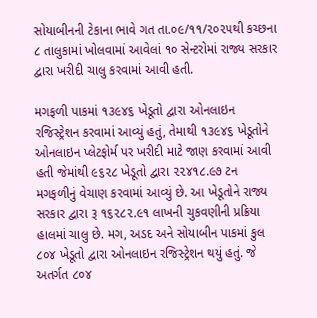સોયાબીનની ટેકાના ભાવે ગત તા.૦૯/૧૧/૨૦૨૫થી કચ્છના ૮ તાલુકામાં ખોલવામાં આવેલાં ૧૦ સેન્ટરોમાં રાજ્ય સરકાર દ્વારા ખરીદી ચાલુ કરવામાં આવી હતી.

મગફળી પાકમાં ૧૩૯૪૬ ખેડૂતો દ્વારા ઓનલાઇન રજિસ્ટ્રેશન કરવામાં આવ્યું હતું, તેમાથી ૧૩૯૪૬ ખેડૂતોને ઓનલાઇન પ્લેટફોર્મ પર ખરીદી માટે જાણ કરવામાં આવી હતી જેમાંથી ૯૬૨૮ ખેડૂતો દ્વારા ૨૨૪૧૮.૯૭ ટન મગફળીનું વેચાણ કરવામાં આવ્યું છે. આ ખેડૂતોને રાજ્ય સરકાર દ્વારા રૂ ૧૬૨૮૨.૯૧ લાખની ચુકવણીની પ્રક્રિયા હાલમાં ચાલુ છે. મગ, અડદ અને સોયાબીન પાકમાં કુલ ૮૦૪ ખેડૂતો દ્વારા ઓનલાઇન રજિસ્ટ્રેશન થયું હતું. જે અતર્ગત ૮૦૪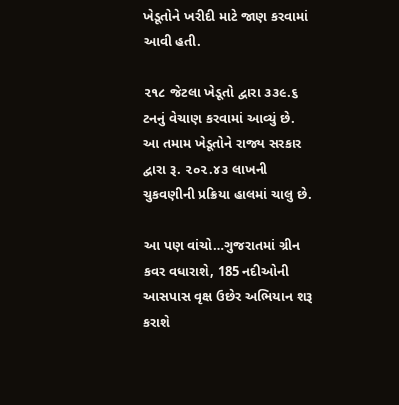ખેડૂતોને ખરીદી માટે જાણ કરવામાં આવી હતી.

૨૧૮ જેટલા ખેડૂતો દ્વારા ૩૩૯.૬ ટનનું વેચાણ કરવામાં આવ્યું છે. આ તમામ ખેડૂતોને રાજ્ય સરકાર દ્વારા રૂ. ૨૦૨.૪૩ લાખની ચુકવણીની પ્રક્રિયા હાલમાં ચાલુ છે.

આ પણ વાંચો…ગુજરાતમાં ગ્રીન કવર વધારાશે, 185 નદીઓની આસપાસ વૃક્ષ ઉછેર અભિયાન શરૂ કરાશે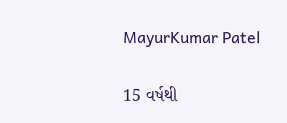MayurKumar Patel

15 વર્ષથી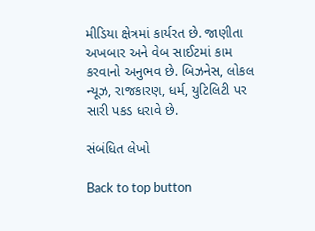મીડિયા ક્ષેત્રમાં કાર્યરત છે. જાણીતા અખબાર અને વેબ સાઈટમાં કામ કરવાનો અનુભવ છે. બિઝનેસ, લોકલ ન્યૂઝ, રાજકારણ, ધર્મ, યુટિલિટી પર સારી પકડ ધરાવે છે.

સંબંધિત લેખો

Back to top button